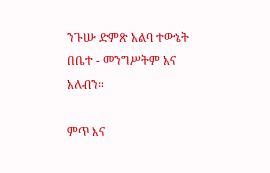ንጉሡ ድምጽ አልባ ተውኔት በቤተ - መንግሥትም አና አለብን።

ምጥ እና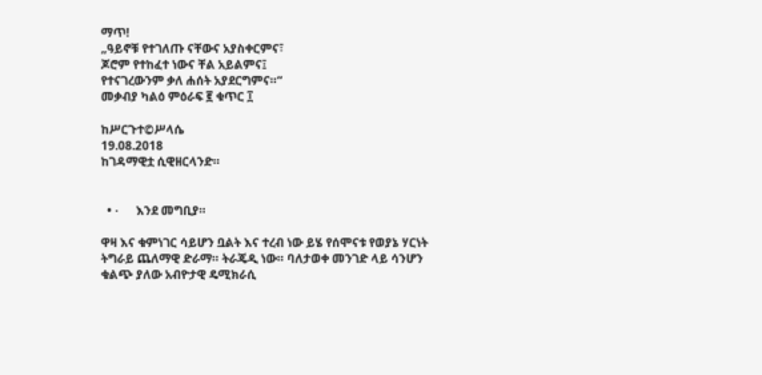ማጥ!
„ዓይኖቹ የተገለጡ ናቸውና አያስቀርምና፣
ጆሮም የተከፈተ ነውና ቸል አይልምና፤
የተናገረውንም ቃለ ሐሰት አያደርግምና።“
መቃብያ ካልዕ ምዕራፍ ፪ ቁጥር ፲

ከሥርጉተ©ሥላሴ
19.08.2018
ከገዳማዊቷ ሲዊዘርላንድ።


  • ·      እንደ መግቢያ።

ዋዛ እና ቁምነገር ሳይሆን ቧልት እና ተረብ ነው ይሄ የሰሞናቱ የወያኔ ሃርነት ትግራይ ጨለማዊ ድራማ። ትራጄዲ ነው። ባለታወቀ መንገድ ላይ ሳንሆን ቁልጭ ያለው አብዮታዊ ዴሚክራሲ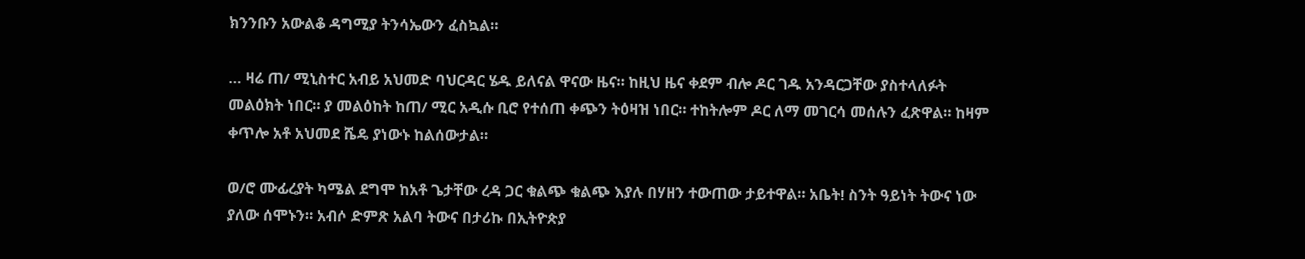ክንንቡን አውልቆ ዳግሚያ ትንሳኤውን ፈስኳል።

… ዛሬ ጠ/ ሚኒስተር አብይ አህመድ ባህርዳር ሄዱ ይለናል ዋናው ዜና። ከዚህ ዜና ቀደም ብሎ ዶር ገዱ አንዳርጋቸው ያስተላለፉት መልዕክት ነበር። ያ መልዕከት ከጠ/ ሚር አዲሱ ቢሮ የተሰጠ ቀጭን ትዕዛዝ ነበር። ተከትሎም ዶር ለማ መገርሳ መሰሉን ፈጽዋል። ከዛም ቀጥሎ አቶ አህመደ ሼዴ ያነውኑ ከልሰውታል።

ወ/ሮ ሙፊረያት ካሜል ደግሞ ከአቶ ጌታቸው ረዳ ጋር ቁልጭ ቁልጭ እያሉ በሃዘን ተውጠው ታይተዋል። አቤት! ስንት ዓይነት ትውና ነው ያለው ሰሞኑን። አብሶ ድምጽ አልባ ትውና በታሪኩ በኢትዮጵያ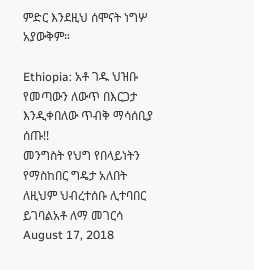ምድር እንደዚህ ሰሞናት ነግሦ አያውቅም።

Ethiopia: አቶ ገዱ ህዝቡ የመጣውን ለውጥ በእርጋታ እንዲቀበለው ጥብቅ ማሳሰቢያ ሰጡ!!
መንግስት የህግ የበላይነትን የማስከበር ግዴታ አለበት ለዚህም ህብረተሰቡ ሊተባበር ይገባልአቶ ለማ መገርሳ
August 17, 2018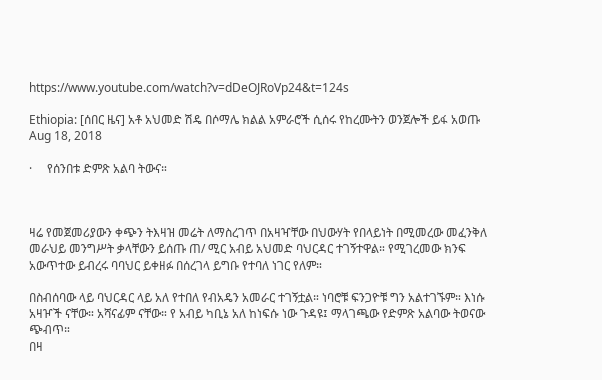https://www.youtube.com/watch?v=dDeOJRoVp24&t=124s

Ethiopia: [ሰበር ዜና] አቶ አህመድ ሽዴ በሶማሌ ክልል አምራሮች ሲሰሩ የከረሙትን ወንጀሎች ይፋ አወጡ
Aug 18, 2018

·     የሰንበቱ ድምጽ አልባ ትውና።



ዛሬ የመጀመሪያውን ቀጭን ትእዛዝ መሬት ለማስረገጥ በአዛዣቸው በህውሃት የበላይነት በሚመረው መፈንቅለ መራህይ መንግሥት ቃላቸውን ይሰጡ ጠ/ ሚር አብይ አህመድ ባህርዳር ተገኝተዋል። የሚገረመው ክንፍ አውጥተው ይብረሩ ባባህር ይቀዘፉ በሰረገላ ይግቡ የተባለ ነገር የለም።

በስብሰባው ላይ ባህርዳር ላይ አለ የተበለ የብአዴን አመራር ተገኝቷል። ነባሮቹ ፍንጋዮቹ ግን አልተገኙም። እነሱ አዛዦች ናቸው። አሻናፊም ናቸው። የ አብይ ካቢኔ አለ ከነፍሱ ነው ጉዳዩ፤ ማላገጫው የድምጽ አልባው ትወናው ጭብጥ።
በዛ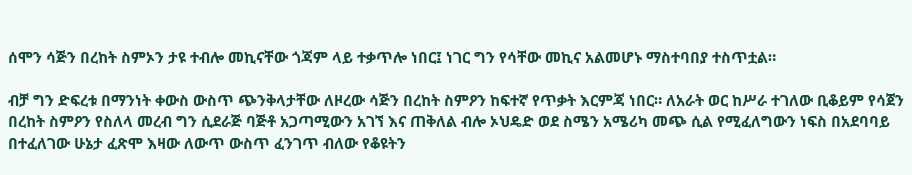ሰሞን ሳጅን በረከት ስምኦን ታዩ ተብሎ መኪናቸው ጎጃም ላይ ተቃጥሎ ነበር፤ ነገር ግን የሳቸው መኪና አልመሆኑ ማስተባበያ ተስጥቷል።

ብቻ ግን ድፍረቱ በማንነት ቀውስ ውስጥ ጭንቅላታቸው ለዞረው ሳጅን በረከት ስምዖን ከፍተኛ የጥቃት እርምጃ ነበር። ለአራት ወር ከሥራ ተገለው ቢቆይም የሳጀን በረከት ስምዖን የስለላ መረብ ግን ሲደራጅ ባጅቶ አጋጣሚውን አገኘ እና ጠቅለል ብሎ ኦህዴድ ወደ ስሜን አሜሪካ መጭ ሲል የሚፈለግውን ነፍስ በአደባባይ በተፈለገው ሁኔታ ፈጽሞ እዛው ለውጥ ውስጥ ፈንገጥ ብለው የቆዩትን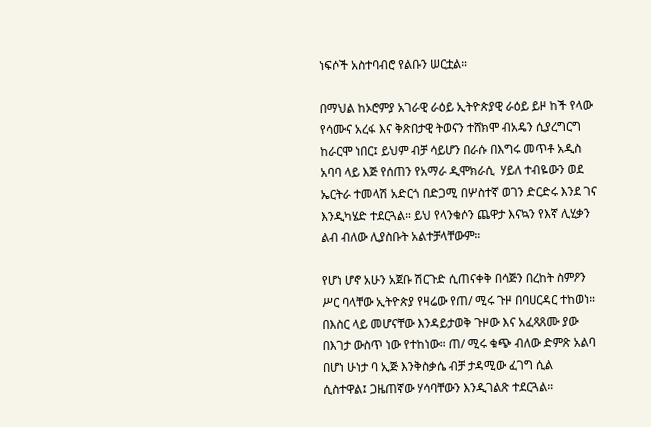ነፍሶች አስተባብሮ የልቡን ሠርቷል።

በማህል ከኦሮምያ አገራዊ ራዕይ ኢትዮጵያዊ ራዕይ ይዞ ከች የላው የሳሙና አረፋ እና ቅጽበታዊ ትወናን ተሸክሞ ብአዴን ሲያረግርግ ከራርሞ ነበር፤ ይህም ብቻ ሳይሆን በራሱ በእግሩ መጥቶ አዲስ አባባ ላይ እጅ የሰጠን የአማራ ዲሞክራሲ  ሃይለ ተብዬውን ወደ ኤርትራ ተመላሽ አድርጎ በድጋሚ በሦስተኛ ወገን ድርድሩ እንደ ገና እንዲካሄድ ተደርጓል። ይህ የላንቁሶን ጨዋታ እናኳን የእኛ ሊሂቃን ልብ ብለው ሊያስቡት አልተቻላቸውም።

የሆነ ሆኖ አሁን አጀቡ ሽርጉድ ሲጠናቀቅ በሳጅን በረከት ስምዖን ሥር ባላቸው ኢትዮጵያ የዛሬው የጠ/ ሚሩ ጉዞ በባሀርዳር ተከወነ። በእስር ላይ መሆናቸው እንዳይታወቅ ጉዞው እና አፈጻጸሙ ያው በእገታ ውስጥ ነው የተከነው። ጠ/ ሚሩ ቁጭ ብለው ድምጽ አልባ በሆነ ሁነታ ባ ኢጅ እንቅስቃሴ ብቻ ታዳሚው ፈገግ ሲል ሲስተዋል፤ ጋዜጠኛው ሃሳባቸውን እንዲገልጽ ተደርጓል።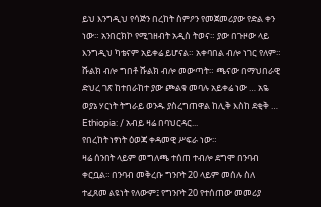ይህ እንግዲህ የሳጅን በረከት ስምዖን የመጀመሪያው የድል ቀን ነው። አንበርክኮ የሚገዘብት አዲስ ትወና። ያው በጉዞው ላይ እንግዲህ ካቴናም አይቀሬ ይሆናል። አቀባበል ብሎ ነገር የለም። ሹልክ ብሎ ግበቶ ሹልክ ብሎ መውጣት። ጫናው በማህበራዊ ድህረ ገጽ ከተበራከተ ያው ጮልቁ መባሉ አይቀሬ ነው … አዬ ወያኔ ሃርነት ትግራይ ወንዱ ያስረግጠዋል ከሊቅ እስከ ደቂቅ …
Ethiopia: / አብይ ዛሬ በባህርዳር...
የበረከት ነፃነት ዕወጃ ቀዳመዊ ሥፍራ ነው።
ዛሬ ሰንበት ላይም መግለጫ ተሰጠ ተብሎ ደግሞ በንባብ ቀርቧል። በንባብ መቅረቡ ግንቦት 20 ላይም መሰሉ ስለ ተፈጸመ ልዩነት የለውም፤ የግንቦት 20 የተሰጠው መመሪያ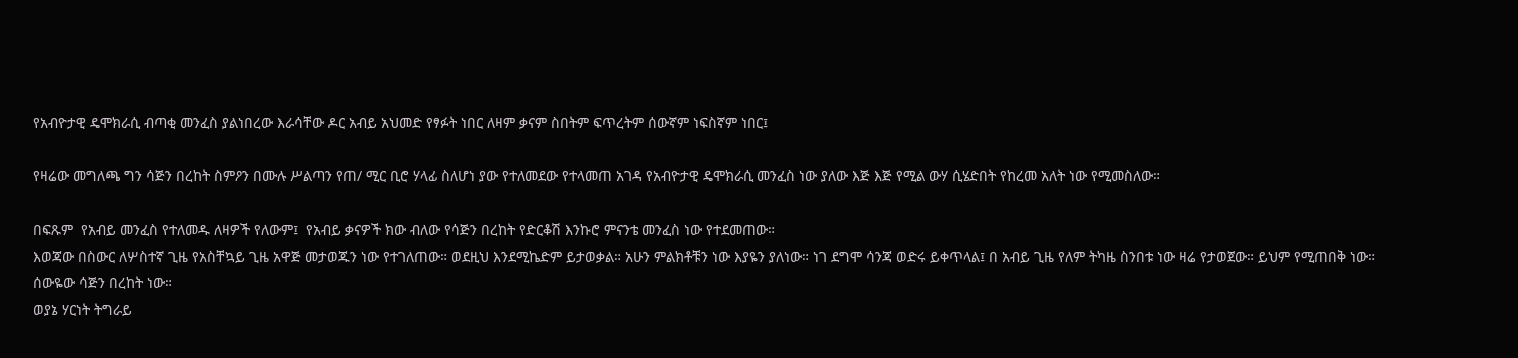የአብዮታዊ ዴሞክራሲ ብጣቂ መንፈስ ያልነበረው እራሳቸው ዶር አብይ አህመድ የፃፉት ነበር ለዛም ቃናም ስበትም ፍጥረትም ሰውኛም ነፍስኛም ነበር፤

የዛሬው መግለጫ ግን ሳጅን በረከት ስምዖን በሙሉ ሥልጣን የጠ/ ሚር ቢሮ ሃላፊ ስለሆነ ያው የተለመደው የተላመጠ አገዳ የአብዮታዊ ዴሞክራሲ መንፈስ ነው ያለው እጅ እጅ የሚል ውሃ ሲሄድበት የከረመ አለት ነው የሚመስለው።

በፍጹም  የአብይ መንፈስ የተለመዱ ለዛዎች የለውም፤  የአብይ ቃናዎች ክው ብለው የሳጅን በረከት የድርቆሽ እንኩሮ ምናንቴ መንፈስ ነው የተደመጠው።
እወጃው በስውር ለሦስተኛ ጊዜ የአስቸኳይ ጊዜ አዋጅ መታወጁን ነው የተገለጠው። ወደዚህ እንደሚኬድም ይታወቃል። አሁን ምልክቶቹን ነው እያዬን ያለነው። ነገ ደግሞ ሳንጃ ወድሩ ይቀጥላል፤ በ አብይ ጊዜ የለም ትካዜ ስንበቱ ነው ዛሬ የታወጀው። ይህም የሚጠበቅ ነው። ሰውዬው ሳጅን በረከት ነው።
ወያኔ ሃርነት ትግራይ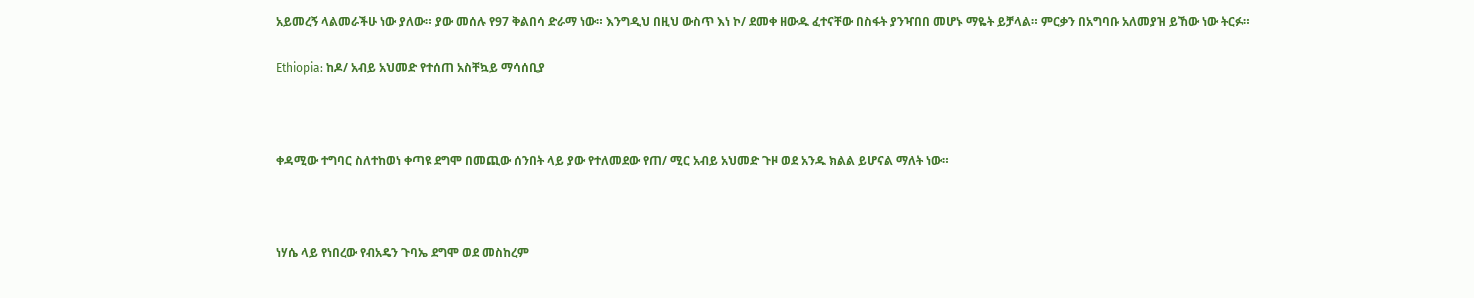አይመረኝ ላልመራችሁ ነው ያለው። ያው መሰሉ የ97 ቅልበሳ ድራማ ነው። እንግዲህ በዚህ ውስጥ እነ ኮ/ ደመቀ ዘውዱ ፈተናቸው በስፋት ያንዣበበ መሆኑ ማዬት ይቻላል። ምርቃን በአግባቡ አለመያዝ ይኸው ነው ትርፉ።

Ethiopia: ከዶ/ አብይ አህመድ የተሰጠ አስቸኳይ ማሳሰቢያ



ቀዳሚው ተግባር ስለተከወነ ቀጣዩ ደግሞ በመጪው ሰንበት ላይ ያው የተለመደው የጠ/ ሚር አብይ አህመድ ጉዞ ወደ አንዱ ክልል ይሆናል ማለት ነው።



ነሃሴ ላይ የነበረው የብአዴን ጉባኤ ደግሞ ወደ መስከረም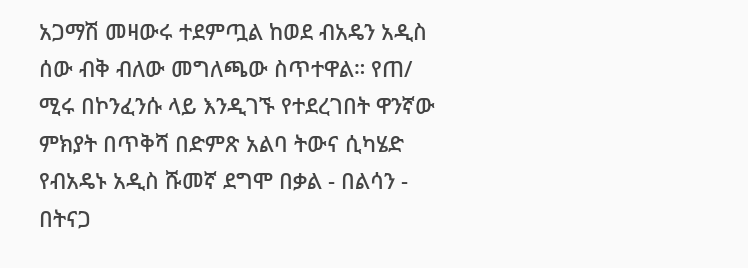አጋማሽ መዛውሩ ተደምጧል ከወደ ብአዴን አዲስ ሰው ብቅ ብለው መግለጫው ስጥተዋል። የጠ/ ሚሩ በኮንፈንሱ ላይ እንዲገኙ የተደረገበት ዋንኛው ምክያት በጥቅሻ በድምጽ አልባ ትውና ሲካሄድ የብአዴኑ አዲስ ሹመኛ ደግሞ በቃል - በልሳን - በትናጋ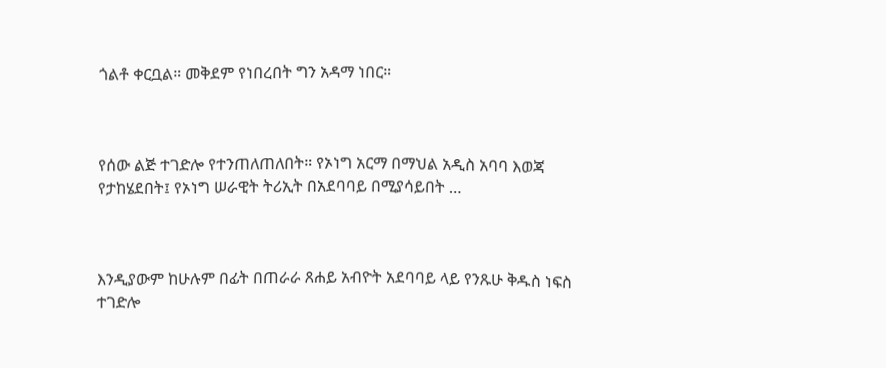ጎልቶ ቀርቧል። መቅደም የነበረበት ግን አዳማ ነበር።



የሰው ልጅ ተገድሎ የተንጠለጠለበት። የኦነግ አርማ በማህል አዲስ አባባ እወጃ የታከሄደበት፤ የኦነግ ሠራዊት ትሪኢት በአደባባይ በሚያሳይበት …



እንዲያውም ከሁሉም በፊት በጠራራ ጸሐይ አብዮት አደባባይ ላይ የንጹሁ ቅዱስ ነፍስ ተገድሎ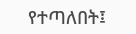የተጣለበት፤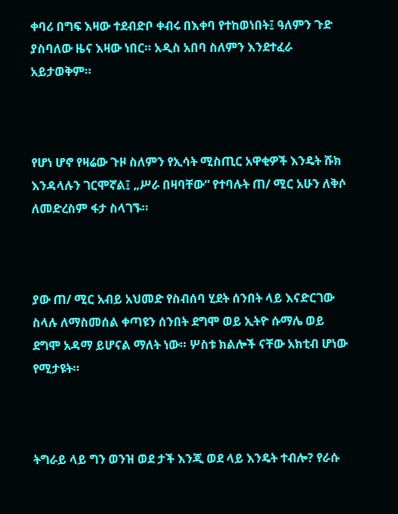ቀባሪ በግፍ እዛው ተደብድቦ ቀብሩ በእቀባ የተከወነበት፤ ዓለምን ጉድ ያስባለው ዜና እዛው ነበር። አዲስ አበባ ስለምን እንደተፈራ አይታወቅም።



የሆነ ሆኖ የዛሬው ጉዞ ስለምን የኢሳት ሚስጢር አዋቂዎች እንዴት ሹክ እንዳላሉን ገርሞኛል፤ „ሥራ በዛባቸው“ የተባሉት ጠ/ ሚር አሁን ለቅሶ ለመድረስም ፋታ ስላገኙ።



ያው ጠ/ ሚር አብይ አህመድ የስብሰባ ሂደት ሰንበት ላይ እናድርገው ስላሉ ለማስመሰል ቀጣዩን ሰንበት ደግሞ ወይ ኢትዮ ሱማሌ ወይ ደግሞ አዳማ ይሆናል ማለት ነው። ሦስቱ ክልሎች ናቸው አክቲብ ሆነው የሚታዩት።



ትግራይ ላይ ግን ወንዝ ወደ ታች እንጂ ወደ ላይ እንዴት ተብሎ? የራሱ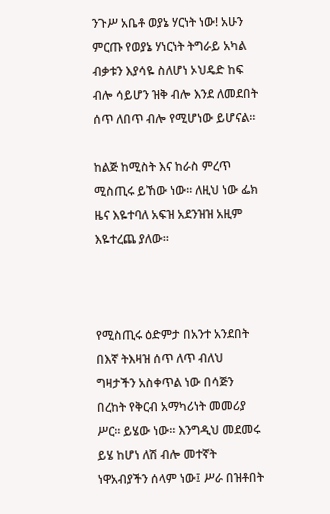ንጉሥ አቤቶ ወያኔ ሃርነት ነው! አሁን ምርጡ የወያኔ ሃነርነት ትግራይ አካል ብቃቱን እያሳዬ ስለሆነ ኦህዴድ ከፍ ብሎ ሳይሆን ዝቅ ብሎ እንደ ለመደበት ሰጥ ለበጥ ብሎ የሚሆነው ይሆናል።

ከልጅ ከሚስት እና ከራስ ምረጥ ሚስጢሩ ይኸው ነው። ለዚህ ነው ፌክ ዜና እዬተባለ አፍዝ አደንዝዝ አዚም እዬተረጨ ያለው።



የሚስጢሩ ዕድምታ በአንተ አንደበት በእኛ ትእዛዝ ሰጥ ለጥ ብለህ ግዛታችን አስቀጥል ነው በሳጅን በረከት የቅርብ አማካሪነት መመሪያ ሥር። ይሄው ነው። እንግዲህ መደመሩ ይሄ ከሆነ ለሽ ብሎ መተኛት ነዋአብያችን ሰላም ነው፤ ሥራ በዝቶበት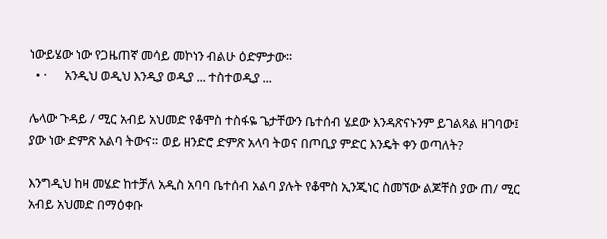ነውይሄው ነው የጋዜጠኛ መሳይ መኮነን ብልሁ ዕድምታው።
  • ·      አንዲህ ወዲህ እንዲያ ወዲያ ... ተስተወዲያ ...

ሌላው ጉዳይ / ሚር አብይ አህመድ የቆሞስ ተስፋዬ ጌታቸውን ቤተሰብ ሄደው እንዳጽናኑንም ይገልጻል ዘገባው፤ ያው ነው ድምጽ አልባ ትውና። ወይ ዘንድሮ ድምጽ አላባ ትወና በጦቢያ ምድር እንዴት ቀን ወጣለት?

እንግዲህ ከዛ መሄድ ከተቻለ አዲስ አባባ ቤተሰብ አልባ ያሉት የቆሞስ ኢንጂነር ስመኘው ልጆቸስ ያው ጠ/ ሚር አብይ አህመድ በማዕቀቡ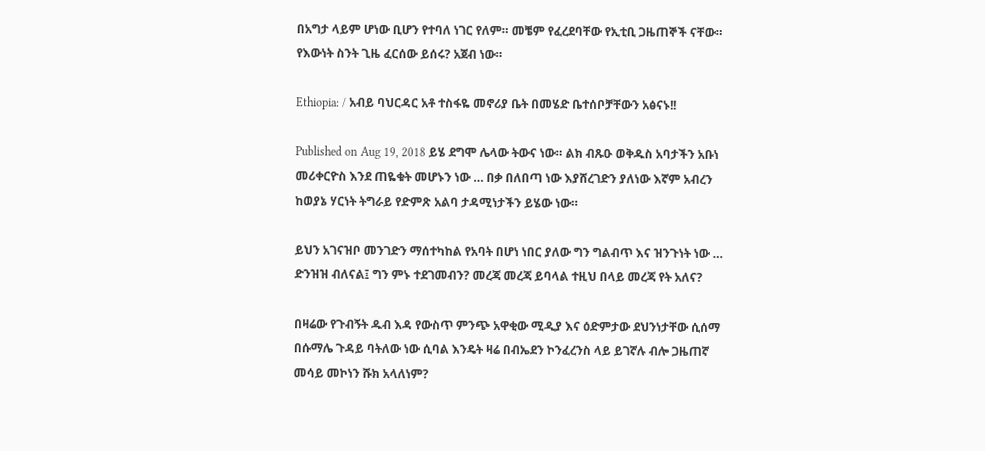በአግታ ላይም ሆነው ቢሆን የተባለ ነገር የለም። መቼም የፈረደባቸው የኢቲቢ ጋዜጠኞች ናቸው። የእውነት ስንት ጊዜ ፈርሰው ይሰሩ? አጀብ ነው።

Ethiopia: / አብይ ባህርዳር አቶ ተስፋዬ መኖሪያ ቤት በመሄድ ቤተሰቦቻቸውን አፅናኑ!!

Published on Aug 19, 2018 ይሄ ደግሞ ሌላው ትውና ነው። ልክ ብጹዑ ወቅዱስ አባታችን አቡነ መሪቀርዮስ እንደ ጠዬቁት መሆኑን ነው … በቃ በለበጣ ነው እያሸረገድን ያለነው እኛም አብረን ከወያኔ ሃርነት ትግራይ የድምጽ አልባ ታዳሚነታችን ይሄው ነው።

ይህን አገናዝቦ መንገድን ማሰተካከል የአባት በሆነ ነበር ያለው ግን ግልብጥ እና ዝንጉነት ነው … ድንዝዝ ብለናል፤ ግን ምኑ ተደገመብን? መረጃ መረጃ ይባላል ተዚህ በላይ መረጃ የት አለና?

በዛሬው የጉብኝት ዱብ እዳ የውስጥ ምንጭ አዋቂው ሚዲያ እና ዕድምታው ደህንነታቸው ሲሰማ በሱማሌ ጉዳይ ባትለው ነው ሲባል እንዴት ዛሬ በብኤደን ኮንፈረንስ ላይ ይገኛሉ ብሎ ጋዜጠኛ መሳይ መኮነን ሹክ አላለነም?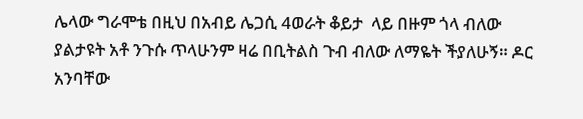ሌላው ግራሞቴ በዚህ በአብይ ሌጋሲ 4ወራት ቆይታ  ላይ በዙም ጎላ ብለው ያልታዩት አቶ ንጉሱ ጥላሁንም ዛሬ በቢትልስ ጉብ ብለው ለማዬት ችያለሁኝ። ዶር አንባቸው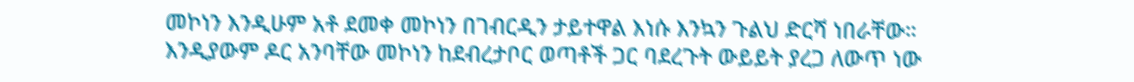መኮነን እንዲሁም አቶ ደመቀ መኮነን በገብርዲን ታይተዋል እነሱ እንኳን ጉልህ ድርሻ ነበራቸው። እንዲያውም ዶር አንባቸው መኮነን ከደብረታቦር ወጣቶች ጋር ባደረጉት ውይይት ያረጋ ለውጥ ነው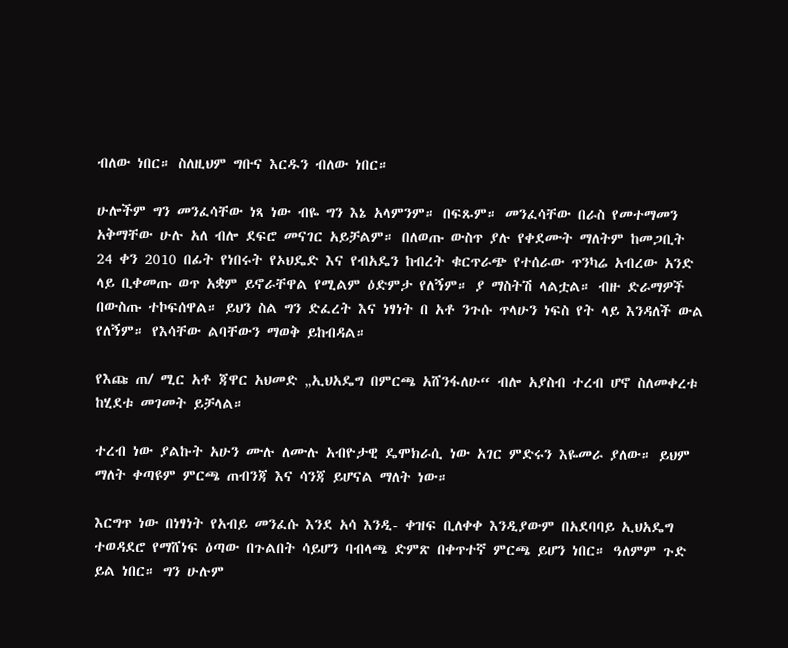ብለው ነበር። ስለዚህም ግቡና እርዱን ብለው ነበር።

ሁሎችም ግን መንፈሳቸው ነጻ ነው ብዬ ግን እኔ አላምንም። በፍጹም። መንፈሳቸው በራስ የመተማመን አቅማቸው ሁሉ አለ ብሎ ደፍሮ መናገር አይቻልም። በለወጡ ውስጥ ያሉ የቀደሙት ማለትም ከመጋቢት 24 ቀን 2010 በፊት የነበሩት የኦህዴድ እና የብአዴን ከብረት ቁርጥራጭ የተሰራው ጥንካሬ አብረው አንድ ላይ ቢቀመጡ ወጥ አቋም ይኖራቸዋል የሚልም ዕድምታ የለኝም። ያ ማስትሽ ላልቷል። ብዙ ድራማዎች በውስጡ ተኮፍሰዋል። ይህን ስል ግን ድፈረት እና ነፃነት በ አቶ ንጉሱ ጥላሁን ነፍስ የት ላይ እንዳለች ውል የለኝም። የእሳቸው ልባቸውን ማወቅ ይከብዳል።

የእጩ ጠ/ ሚር አቶ ጃዋር አህመድ „ኢህአዴግ በምርጫ አሸንፋለሁ“ ብሎ አያስብ ተረብ ሆኖ ስለመቀረቱ ከሂደቱ መገመት ይቻላል።

ተረብ ነው ያልኩት አሁን ሙሉ ለሙሉ አብዮታዊ ዴሞክራሲ ነው አገር ምድሩን እዬመራ ያለው። ይህም ማለት ቀጣዩም ምርጫ ጠብንጃ እና ሳንጃ ይሆናል ማለት ነው።

እርግጥ ነው በነፃነት የአብይ መንፈሱ እንደ አሳ እንዲ- ቀዝፍ ቢለቀቀ እንዲያውም በአደባባይ ኢህአዴግ ተወዳደሮ የማሸነፍ ዕጣው በጉልበት ሳይሆን ባብላጫ ድምጽ በቀጥተኛ ምርጫ ይሆን ነበር። ዓለምም ጉድ ይል ነበር። ግን ሁሉም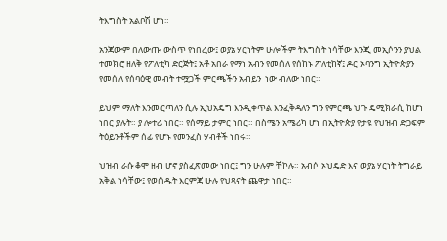ትእግስት አልቦሽ ሆነ።

አንጃውም በለውጡ ውስጥ የነበረው፤ ወያኔ ሃርነትም ሁሎችም ትእግስት ነሳቸው እንጂ መኢሶንን ያህል ተመክሮ ዘለቅ የፖለቲካ ድርጅት፤ አቶ አበራ የማነ አብን የመሰለ የሰከኑ ፖለቲከኛ፤ ዶር ኦባንግ ኢትዮጵያን የመሰለ የሰባዕዊ መብት ተሟጋች ምርጫችን አብይን  ነው ብለው ነበር።

ይህም ማለት እንመርጣለን ሲሉ ኢህአዴግ እንዲቀጥል እንፈቅዳለን ግን የምርጫ ህጉ ዴሚክራሲ ከሆነ ነበር ያሉት። ያ ሎተሪ ነበር። የሰማይ ታምር ነበር። በስሜን አሜሪካ ሆነ በኢትዮጵያ የታዩ የህዝብ ድጋፍም ትዕይንቶችም ሰፊ የሆኑ የመንፈስ ሃብቶች ነበሩ።

ህዝብ ራሱ ቆሞ ዘብ ሆኖ ያስፈጽመው ነበር፤ ግን ሁሉም ቸኮሉ። አብሶ ኦህዴድ እና ወያኔ ሃርነት ትግራይ አቅል ነሳቸው፤ የወሰዱት እርምጃ ሁሉ የህጻናት ጨዋታ ነበር።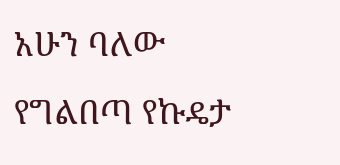አሁን ባለው የግልበጣ የኩዴታ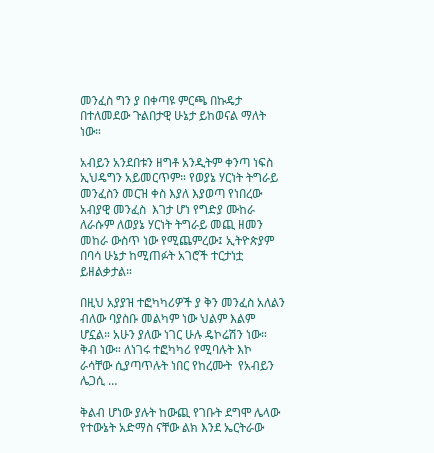መንፈስ ግን ያ በቀጣዩ ምርጫ በኩዴታ በተለመደው ጉልበታዊ ሁኔታ ይከወናል ማለት ነው።

አብይን አንደበቱን ዘግቶ አንዲትም ቀንጣ ነፍስ ኢህዴግን አይመርጥም። የወያኔ ሃርነት ትግራይ መንፈስን መርዝ ቀስ እያለ እያወጣ የነበረው አብያዊ መንፈስ  እገታ ሆነ የግድያ ሙከራ ለራሱም ለወያኔ ሃርነት ትግራይ መጪ ዘመን መከራ ውስጥ ነው የሚጨምረው፤ ኢትዮጵያም በባሳ ሁኔታ ከሚጠፉት አገሮች ተርታነቷ ይዘልቃታል።

በዚህ አያያዝ ተፎካካሪዎች ያ ቅን መንፈስ አለልን ብለው ባያስቡ መልካም ነው ህልም እልም ሆኗል። አሁን ያለው ነገር ሁሉ ዴኮሬሽን ነው። ቅብ ነው። ለነገሩ ተፎካካሪ የሚባሉት እኮ ራሳቸው ሲያጣጥሉት ነበር የከረሙት  የአብይን ሌጋሲ …

ቅልብ ሆነው ያሉት ከውጪ የገቡት ደግሞ ሌላው የተውኔት አድማስ ናቸው ልክ እንደ ኤርትራው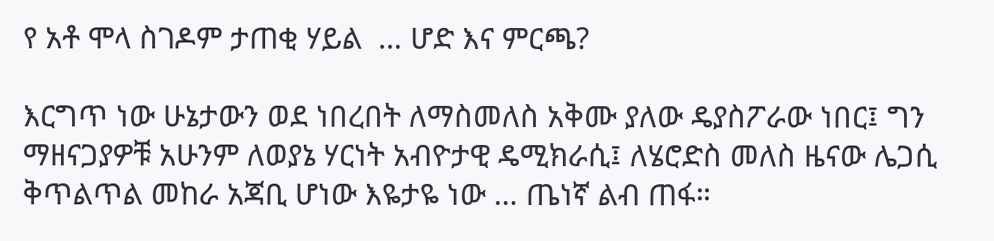የ አቶ ሞላ ስገዶም ታጠቂ ሃይል  … ሆድ እና ምርጫ?

እርግጥ ነው ሁኔታውን ወደ ነበረበት ለማስመለስ አቅሙ ያለው ዴያስፖራው ነበር፤ ግን ማዘናጋያዎቹ አሁንም ለወያኔ ሃርነት አብዮታዊ ዴሚክራሲ፤ ለሄሮድስ መለስ ዜናው ሌጋሲ ቅጥልጥል መከራ አጃቢ ሆነው እዬታዬ ነው … ጤነኛ ልብ ጠፋ።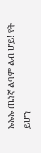ኡኡኡ ጤነኛ ልባም ልብ ሆይ! የት ይሆን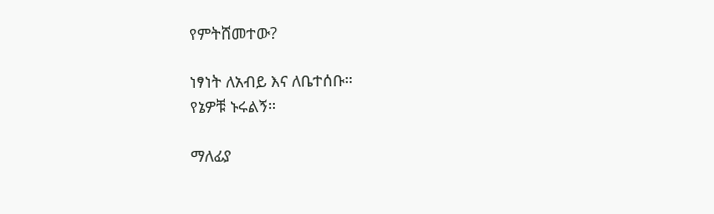የምትሸመተው?

ነፃነት ለአብይ እና ለቤተሰቡ።
የኔዎቹ ኑሩልኝ።

ማለፊያ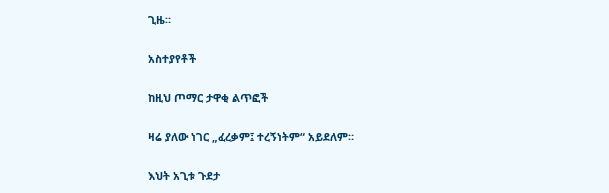ጊዜ።

አስተያየቶች

ከዚህ ጦማር ታዋቂ ልጥፎች

ዛሬ ያለው ነገር „ፈረቃም፤ ተረኝነትም“ አይደለም።

እህት አጊቱ ጉደታ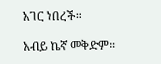አገር ነበረች።

አብይ ኬኛ መቅድም።